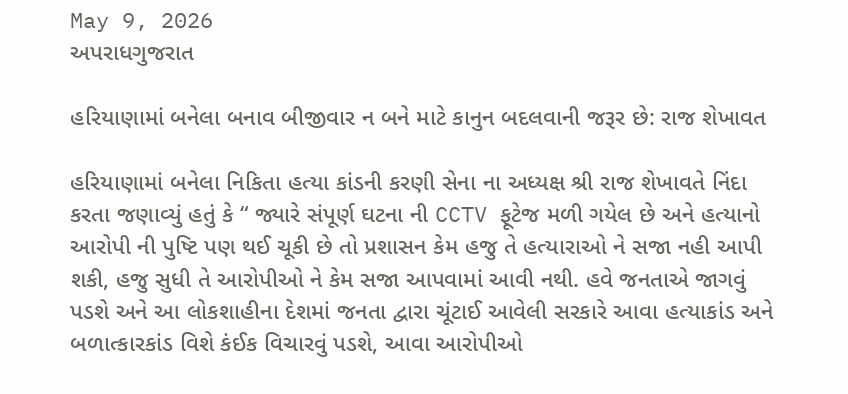May 9, 2026
અપરાધગુજરાત

હરિયાણામાં બનેલા બનાવ બીજીવાર ન બને માટે કાનુન બદલવાની જરૂર છે: રાજ શેખાવત

હરિયાણામાં બનેલા નિકિતા હત્યા કાંડની કરણી સેના ના અધ્યક્ષ શ્રી રાજ શેખાવતે નિંદા કરતા જણાવ્યું હતું કે “ જ્યારે સંપૂર્ણ ઘટના ની CCTV ફૂટેજ મળી ગયેલ છે અને હત્યાનો આરોપી ની પુષ્ટિ પણ થઈ ચૂકી છે તો પ્રશાસન કેમ હજુ તે હત્યારાઓ ને સજા નહી આપી શકી, હજુ સુધી તે આરોપીઓ ને કેમ સજા આપવામાં આવી નથી. હવે જનતાએ જાગવું પડશે અને આ લોકશાહીના દેશમાં જનતા દ્વારા ચૂંટાઈ આવેલી સરકારે આવા હત્યાકાંડ અને બળાત્કારકાંડ વિશે કંઈક વિચારવું પડશે, આવા આરોપીઓ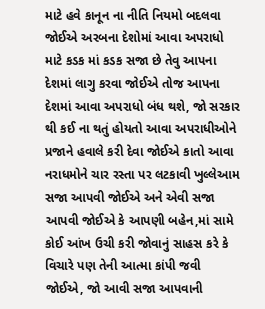માટે હવે કાનૂન ના નીતિ નિયમો બદલવા જોઈએ અરબના દેશોમાં આવા અપરાધો માટે કડક માં કડક સજા છે તેવુ આપના દેશમાં લાગુ કરવા જોઈએ તોજ આપના દેશમાં આવા અપરાધો બંધ થશે, જો સરકાર થી કઈ ના થતું હોયતો આવા અપરાધીઓને પ્રજાને હવાલે કરી દેવા જોઈએ કાતો આવા નરાધમોને ચાર રસ્તા પર લટકાવી ખુલ્લેઆમ સજા આપવી જોઈએ અને એવી સજા આપવી જોઈએ કે આપણી બહેન,માં સામે કોઈ આંખ ઉચી કરી જોવાનું સાહસ કરે કે વિચારે પણ તેની આત્મા કાંપી જવી જોઈએ, જો આવી સજા આપવાની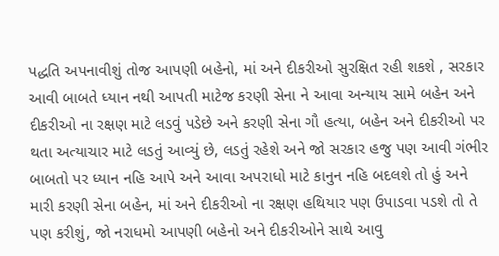પદ્ધતિ અપનાવીશું તોજ આપણી બહેનો, માં અને દીકરીઓ સુરક્ષિત રહી શકશે , સરકાર આવી બાબતે ધ્યાન નથી આપતી માટેજ કરણી સેના ને આવા અન્યાય સામે બહેન અને દીકરીઓ ના રક્ષણ માટે લડવું પડેછે અને કરણી સેના ગૌ હત્યા, બહેન અને દીકરીઓ પર થતા અત્યાચાર માટે લડતું આવ્યું છે, લડતું રહેશે અને જો સરકાર હજુ પણ આવી ગંભીર બાબતો પર ધ્યાન નહિ આપે અને આવા અપરાધો માટે કાનુન નહિ બદલશે તો હું અને મારી કરણી સેના બહેન, માં અને દીકરીઓ ના રક્ષણ હથિયાર પણ ઉપાડવા પડશે તો તે પણ કરીશું, જો નરાધમો આપણી બહેનો અને દીકરીઓને સાથે આવુ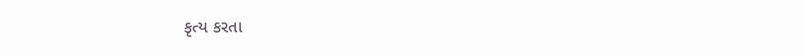કૃત્ય કરતા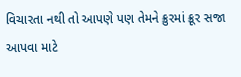વિચારતા નથી તો આપણે પણ તેમને ક્રુરમાં ક્રૂર સજા આપવા માટે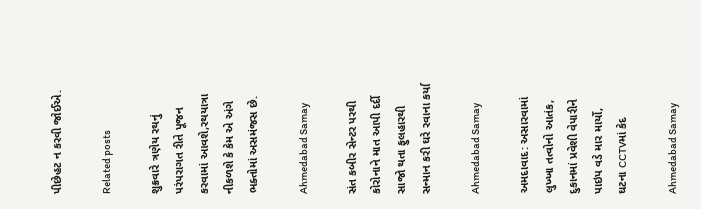પીછેહટ ન કરવી જોઈએ.

Related posts

શુક્રવારે ત્રણેય રથનું પરંપરાગત રીતે પૂજન કરવામાં આવશે,રથયાત્રા નીકળશે કે કેમ એ અંગે ભક્તોમાં અસમંજસ છે.

Ahmedabad Samay

સંત કબીર સેન્ટર પરથી કોરોનાને માત આપી દર્દી સાજો થતા ફુલહારથી સન્માન કરી ઘરે રવાના કર્યા

Ahmedabad Samay

અમદાવાદ: અસારવામાં લુખ્ખા તત્વોનો આતંક, દુકાનમાં પ્રવેશી વેપારીને પાઇપ વડે માર માર્યો, ઘટના CCTVમાં કેદ

Ahmedabad Samay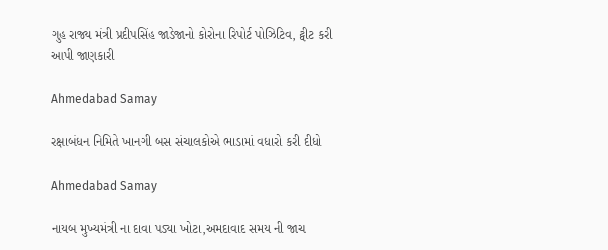ગુહ રાજ્ય મંત્રી પ્રદીપસિંહ જાડેજાનો કોરોના રિપોર્ટ પોઝિટિવ, ટ્વીટ કરી આપી જાણકારી

Ahmedabad Samay

રક્ષાબંધન નિમિતે ખાનગી બસ સંચાલકોએ ભાડામાં વધારો કરી દીધો

Ahmedabad Samay

નાયબ મુખ્યમંત્રી ના દાવા પડ્યા ખોટા,અમદાવાદ સમય ની જાચ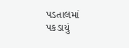પડતાલમાં પકડાયું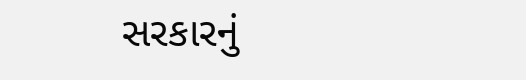સરકારનું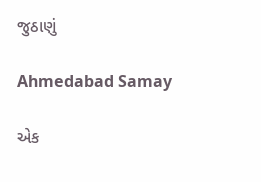જુઠાણું

Ahmedabad Samay

એક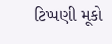ટિપ્પણી મૂકો